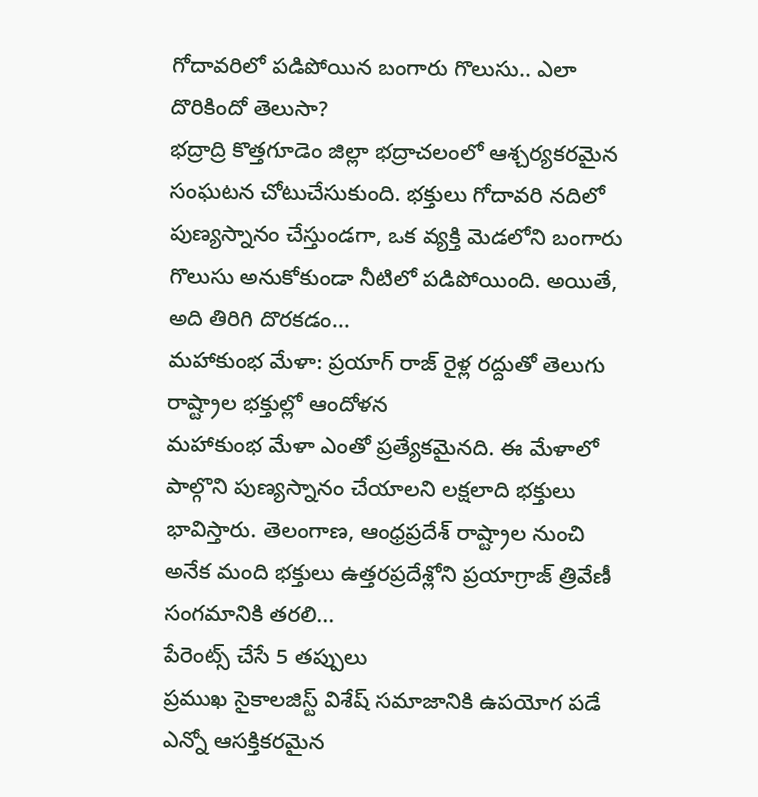గోదావరిలో పడిపోయిన బంగారు గొలుసు.. ఎలా దొరికిందో తెలుసా?
భద్రాద్రి కొత్తగూడెం జిల్లా భద్రాచలంలో ఆశ్చర్యకరమైన సంఘటన చోటుచేసుకుంది. భక్తులు గోదావరి నదిలో పుణ్యస్నానం చేస్తుండగా, ఒక వ్యక్తి మెడలోని బంగారు గొలుసు అనుకోకుండా నీటిలో పడిపోయింది. అయితే, అది తిరిగి దొరకడం...
మహాకుంభ మేళా: ప్రయాగ్ రాజ్ రైళ్ల రద్దుతో తెలుగు రాష్ట్రాల భక్తుల్లో ఆందోళన
మహాకుంభ మేళా ఎంతో ప్రత్యేకమైనది. ఈ మేళాలో పాల్గొని పుణ్యస్నానం చేయాలని లక్షలాది భక్తులు భావిస్తారు. తెలంగాణ, ఆంధ్రప్రదేశ్ రాష్ట్రాల నుంచి అనేక మంది భక్తులు ఉత్తరప్రదేశ్లోని ప్రయాగ్రాజ్ త్రివేణీ సంగమానికి తరలి...
పేరెంట్స్ చేసే 5 తప్పులు
ప్రముఖ సైకాలజిస్ట్ విశేష్ సమాజానికి ఉపయోగ పడే ఎన్నో ఆసక్తికరమైన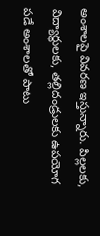అంశాలపై వివరణ ఇస్తున్నారు. పిల్లలకు, విద్యార్థులకు, తల్లిదండ్రులకు ఉపయోగ పడే అంశాలతో పాటు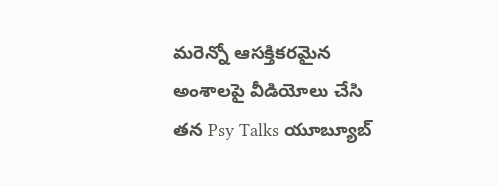మరెన్నో ఆసక్తికరమైన అంశాలపై వీడియోలు చేసి తన Psy Talks యూబ్యూబ్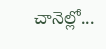చానెల్లో...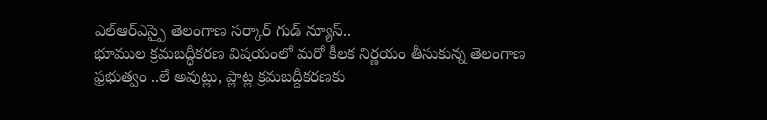ఎల్ఆర్ఎస్పై తెలంగాణ సర్కార్ గుడ్ న్యూస్..
భూముల క్రమబద్ధీకరణ విషయంలో మరో కీలక నిర్ణయం తీసుకున్న తెలంగాణ ఫ్రభుత్వం ..లే అవుట్లు, ప్లాట్ల క్రమబద్దీకరణకు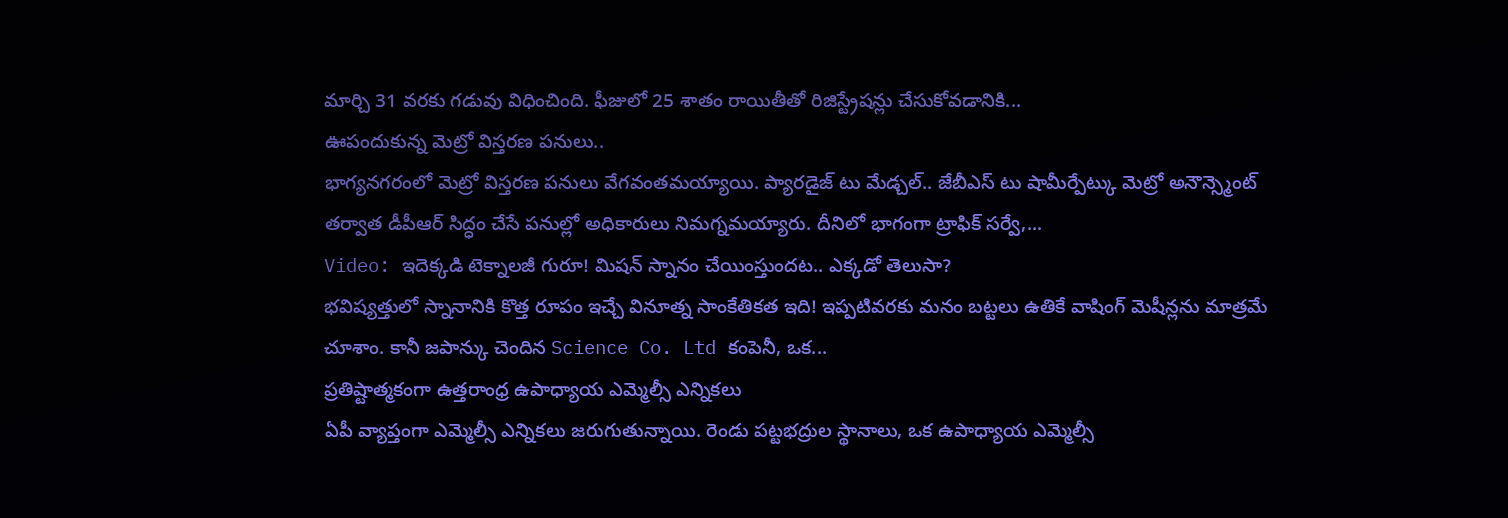మార్చి 31 వరకు గడువు విధించింది. ఫీజులో 25 శాతం రాయితీతో రిజిస్ట్రేషన్లు చేసుకోవడానికి...
ఊపందుకున్న మెట్రో విస్తరణ పనులు..
భాగ్యనగరంలో మెట్రో విస్తరణ పనులు వేగవంతమయ్యాయి. ప్యారడైజ్ టు మేడ్చల్.. జేబీఎస్ టు షామీర్పేట్కు మెట్రో అనౌన్స్మెంట్ తర్వాత డీపీఆర్ సిద్ధం చేసే పనుల్లో అధికారులు నిమగ్నమయ్యారు. దీనిలో భాగంగా ట్రాఫిక్ సర్వే,...
Video: ఇదెక్కడి టెక్నాలజీ గురూ! మిషన్ స్నానం చేయింస్తుందట.. ఎక్కడో తెలుసా?
భవిష్యత్తులో స్నానానికి కొత్త రూపం ఇచ్చే వినూత్న సాంకేతికత ఇది! ఇప్పటివరకు మనం బట్టలు ఉతికే వాషింగ్ మెషీన్లను మాత్రమే చూశాం. కానీ జపాన్కు చెందిన Science Co. Ltd కంపెనీ, ఒక...
ప్రతిష్టాత్మకంగా ఉత్తరాంధ్ర ఉపాధ్యాయ ఎమ్మెల్సీ ఎన్నికలు
ఏపీ వ్యాప్తంగా ఎమ్మెల్సీ ఎన్నికలు జరుగుతున్నాయి. రెండు పట్టభద్రుల స్థానాలు, ఒక ఉపాధ్యాయ ఎమ్మెల్సీ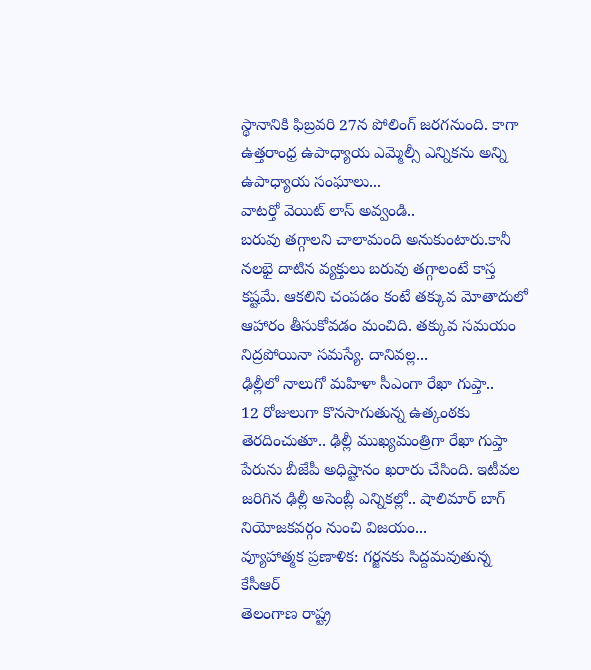స్థానానికి ఫిబ్రవరి 27న పోలింగ్ జరగనుంది. కాగా ఉత్తరాంధ్ర ఉపాధ్యాయ ఎమ్మెల్సీ ఎన్నికను అన్ని ఉపాధ్యాయ సంఘాలు...
వాటర్తో వెయిట్ లాస్ అవ్వండి..
బరువు తగ్గాలని చాలామంది అనుకుంటారు.కానీ నలభై దాటిన వ్యక్తులు బరువు తగ్గాలంటే కాస్త కష్టమే. ఆకలిని చంపడం కంటే తక్కువ మోతాదులో ఆహారం తీసుకోవడం మంచిది. తక్కువ సమయం నిద్రపోయినా సమస్యే. దానివల్ల...
ఢిల్లీలో నాలుగో మహిళా సీఎంగా రేఖా గుప్తా..
12 రోజులుగా కొనసాగుతున్న ఉత్కంఠకు తెరదించుతూ.. ఢిల్లీ ముఖ్యమంత్రిగా రేఖా గుప్తా పేరును బీజేపీ అధిష్టానం ఖరారు చేసింది. ఇటీవల జరిగిన ఢిల్లీ అసెంబ్లీ ఎన్నికల్లో.. షాలిమార్ బాగ్ నియోజకవర్గం నుంచి విజయం...
వ్యూహాత్మక ప్రణాళిక: గర్జనకు సిద్దమవుతున్న కేసీఆర్
తెలంగాణ రాష్ట్ర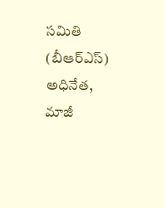సమితి (బీఆర్ఎస్) అధినేత, మాజీ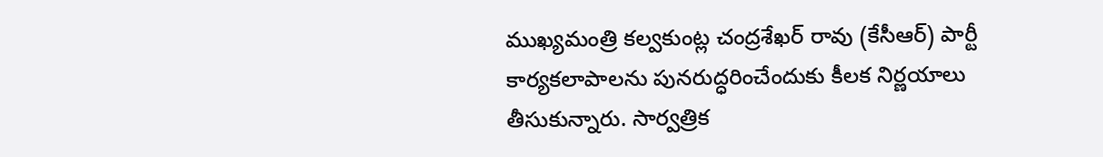ముఖ్యమంత్రి కల్వకుంట్ల చంద్రశేఖర్ రావు (కేసీఆర్) పార్టీ కార్యకలాపాలను పునరుద్ధరించేందుకు కీలక నిర్ణయాలు తీసుకున్నారు. సార్వత్రిక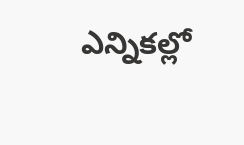ఎన్నికల్లో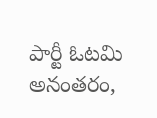పార్టీ ఓటమి అనంతరం,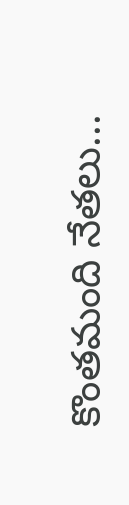కొంతమంది నేతలు...